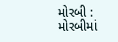મોરબી : મોરબીમાં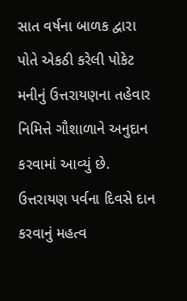સાત વર્ષના બાળક દ્વારા પોતે એકઠી કરેલી પોકેટ મનીનું ઉત્તરાયણના તહેવાર નિમિત્તે ગૌશાળાને અનુદાન કરવામાં આવ્યું છે. ઉત્તરાયણ પર્વના દિવસે દાન કરવાનું મહત્વ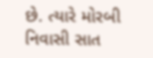છે. ત્યારે મોરબી નિવાસી સાત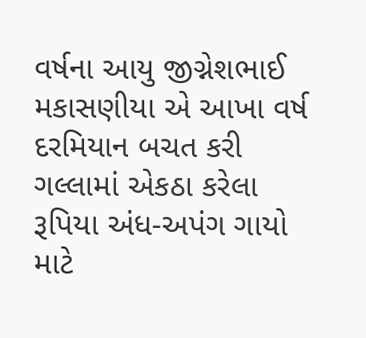વર્ષના આયુ જીગ્નેશભાઈ મકાસણીયા એ આખા વર્ષ દરમિયાન બચત કરી ગલ્લામાં એકઠા કરેલા રૂપિયા અંધ-અપંગ ગાયો માટે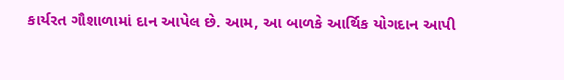કાર્યરત ગૌશાળામાં દાન આપેલ છે. આમ, આ બાળકે આર્થિક યોગદાન આપી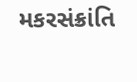મકરસંક્રાંતિ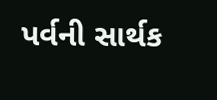પર્વની સાર્થક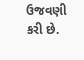ઉજવણી કરી છે.